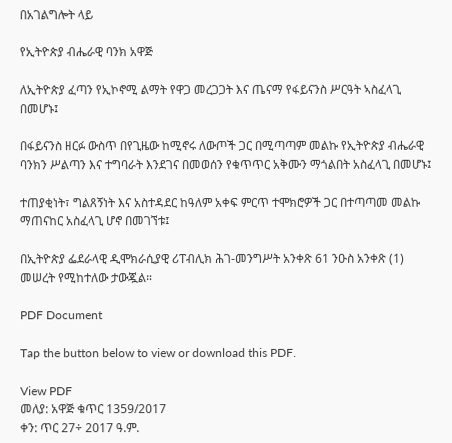በአገልግሎት ላይ

የኢትዮጵያ ብሔራዊ ባንክ አዋጅ

ለኢትዮጵያ ፈጣን የኢኮኖሚ ልማት የዋጋ መረጋጋት እና ጤናማ የፋይናንስ ሥርዓት ኣስፈላጊ በመሆኑ፤

በፋይናንስ ዘርፉ ውስጥ በየጊዜው ከሚኖሩ ለውጦች ጋር በሚጣጣም መልኩ የኢትዮጵያ ብሔራዊ ባንክን ሥልጣን እና ተግባራት እንደገና በመወሰን የቁጥጥር አቅሙን ማጎልበት አስፈላጊ በመሆኑ፤

ተጠያቂነት፣ ግልጸኝነት እና አስተዳደር ከዓለም አቀፍ ምርጥ ተሞክሮዎች ጋር በተጣጣመ መልኩ ማጠናከር አስፈላጊ ሆኖ በመገኘቱ፤

በኢትዮጵያ ፌደራላዊ ዲሞክራሲያዊ ሪፐብሊክ ሕገ-መንግሥት አንቀጽ 61 ንዑስ አንቀጽ (1) መሠረት የሚከተለው ታውጇል።

PDF Document

Tap the button below to view or download this PDF.

View PDF
መለያ: አዋጅ ቁጥር 1359/2017
ቀን: ጥር 27÷ 2017 ዓ.ም.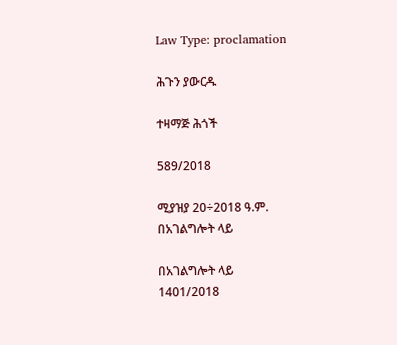Law Type: proclamation

ሕጉን ያውርዱ

ተዛማጅ ሕጎች

589/2018

ሚያዝያ 20÷2018 ዓ.ም.
በአገልግሎት ላይ

በአገልግሎት ላይ
1401/2018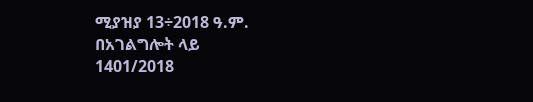ሚያዝያ 13÷2018 ዓ.ም.
በአገልግሎት ላይ
1401/2018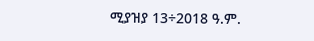ሚያዝያ 13÷2018 ዓ.ም.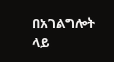በአገልግሎት ላይ